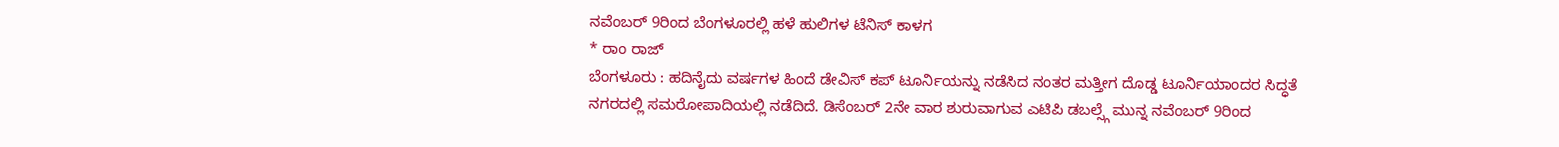ನವೆಂಬರ್ 9ರಿಂದ ಬೆಂಗಳೂರಲ್ಲಿ ಹಳೆ ಹುಲಿಗಳ ಟೆನಿಸ್ ಕಾಳಗ
* ರಾಂ ರಾಜ್
ಬೆಂಗಳೂರು : ಹದಿನೈದು ವರ್ಷಗಳ ಹಿಂದೆ ಡೇವಿಸ್ ಕಪ್ ಟೂರ್ನಿಯನ್ನು ನಡೆಸಿದ ನಂತರ ಮತ್ತೀಗ ದೊಡ್ಡ ಟೂರ್ನಿಯಾಂದರ ಸಿದ್ಧತೆ ನಗರದಲ್ಲಿ ಸಮರೋಪಾದಿಯಲ್ಲಿ ನಡೆದಿದೆ. ಡಿಸೆಂಬರ್ 2ನೇ ವಾರ ಶುರುವಾಗುವ ಎಟಿಪಿ ಡಬಲ್ಸ್ಗೆ ಮುನ್ನ ನವೆಂಬರ್ 9ರಿಂದ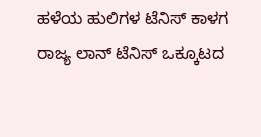ಹಳೆಯ ಹುಲಿಗಳ ಟೆನಿಸ್ ಕಾಳಗ ರಾಜ್ಯ ಲಾನ್ ಟೆನಿಸ್ ಒಕ್ಕೂಟದ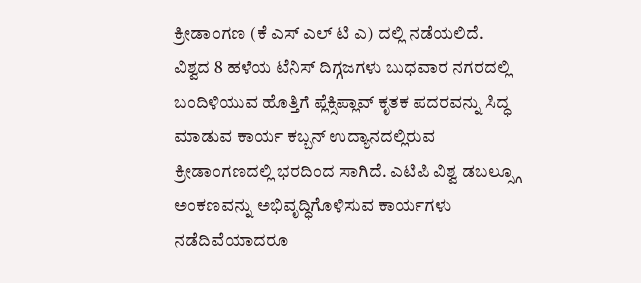ಕ್ರೀಡಾಂಗಣ (ಕೆ ಎಸ್ ಎಲ್ ಟಿ ಎ) ದಲ್ಲಿ ನಡೆಯಲಿದೆ.
ವಿಶ್ವದ 8 ಹಳೆಯ ಟೆನಿಸ್ ದಿಗ್ಗಜಗಳು ಬುಧವಾರ ನಗರದಲ್ಲಿ ಬಂದಿಳಿಯುವ ಹೊತ್ತಿಗೆ ಪ್ಲೆಕ್ಸಿಪ್ಲಾವ್ ಕೃತಕ ಪದರವನ್ನು ಸಿದ್ಧ ಮಾಡುವ ಕಾರ್ಯ ಕಬ್ಬನ್ ಉದ್ಯಾನದಲ್ಲಿರುವ ಕ್ರೀಡಾಂಗಣದಲ್ಲಿ ಭರದಿಂದ ಸಾಗಿದೆ. ಎಟಿಪಿ ವಿಶ್ವ ಡಬಲ್ಸ್ಗೂ ಅಂಕಣವನ್ನು ಅಭಿವೃದ್ಧಿಗೊಳಿಸುವ ಕಾರ್ಯಗಳು ನಡೆದಿವೆಯಾದರೂ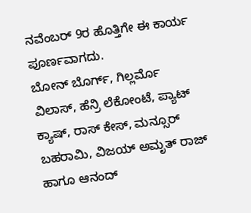ನವೆಂಬರ್ 9ರ ಹೊತ್ತಿಗೇ ಈ ಕಾರ್ಯ ಪೂರ್ಣವಾಗದು.
ಬೋನ್ ಬೊರ್ಗ್, ಗಿಲ್ಲರ್ಮೊ ವಿಲಾಸ್, ಹೆನ್ರಿ ಲೆಕೋಂಟೆ, ಪ್ಯಾಟ್ ಕ್ಯಾಷ್, ರಾಸ್ ಕೇಸ್, ಮನ್ಸೂರ್ ಬಹರಾಮಿ, ವಿಜಯ್ ಅಮೃತ್ ರಾಜ್ ಹಾಗೂ ಆನಂದ್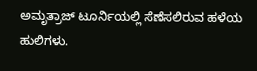ಅಮೃತ್ರಾಜ್ ಟೂರ್ನಿಯಲ್ಲಿ ಸೆಣೆಸಲಿರುವ ಹಳೆಯ ಹುಲಿಗಳು.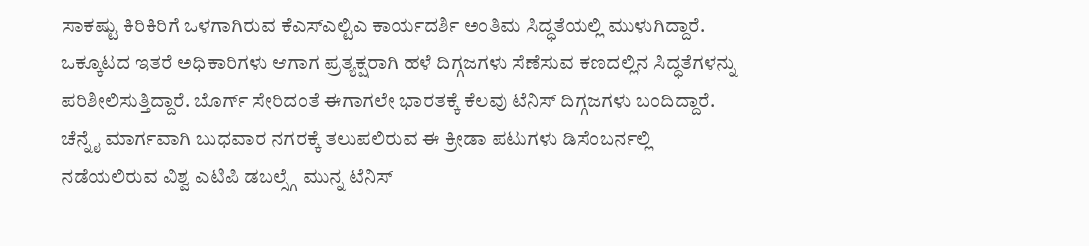ಸಾಕಷ್ಟು ಕಿರಿಕಿರಿಗೆ ಒಳಗಾಗಿರುವ ಕೆಎಸ್ಎಲ್ಟಿಎ ಕಾರ್ಯದರ್ಶಿ ಅಂತಿಮ ಸಿದ್ಧತೆಯಲ್ಲಿ ಮುಳುಗಿದ್ದಾರೆ. ಒಕ್ಕೂಟದ ಇತರೆ ಅಧಿಕಾರಿಗಳು ಆಗಾಗ ಪ್ರತ್ಯಕ್ಷರಾಗಿ ಹಳೆ ದಿಗ್ಗಜಗಳು ಸೆಣೆಸುವ ಕಣದಲ್ಲಿನ ಸಿದ್ಧತೆಗಳನ್ನು ಪರಿಶೀಲಿಸುತ್ತಿದ್ದಾರೆ. ಬೊರ್ಗ್ ಸೇರಿದಂತೆ ಈಗಾಗಲೇ ಭಾರತಕ್ಕೆ ಕೆಲವು ಟೆನಿಸ್ ದಿಗ್ಗಜಗಳು ಬಂದಿದ್ದಾರೆ. ಚೆನ್ನೈ ಮಾರ್ಗವಾಗಿ ಬುಧವಾರ ನಗರಕ್ಕೆ ತಲುಪಲಿರುವ ಈ ಕ್ರೀಡಾ ಪಟುಗಳು ಡಿಸೆಂಬರ್ನಲ್ಲಿ ನಡೆಯಲಿರುವ ವಿಶ್ವ ಎಟಿಪಿ ಡಬಲ್ಸ್ಗೆ ಮುನ್ನ ಟೆನಿಸ್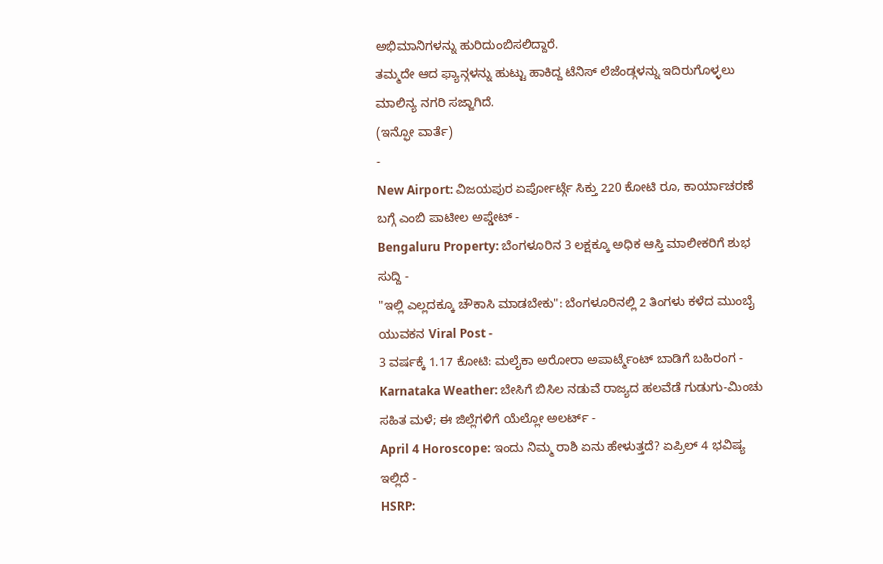ಅಭಿಮಾನಿಗಳನ್ನು ಹುರಿದುಂಬಿಸಲಿದ್ದಾರೆ.
ತಮ್ಮದೇ ಆದ ಫ್ಯಾನ್ಗಳನ್ನು ಹುಟ್ಟು ಹಾಕಿದ್ದ ಟೆನಿಸ್ ಲೆಜೆಂಡ್ಗಳನ್ನು ಇದಿರುಗೊಳ್ಳಲು ಮಾಲಿನ್ಯ ನಗರಿ ಸಜ್ಜಾಗಿದೆ.
(ಇನ್ಫೋ ವಾರ್ತೆ)
-
New Airport: ವಿಜಯಪುರ ಏರ್ಪೋರ್ಟ್ಗೆ ಸಿಕ್ತು 220 ಕೋಟಿ ರೂ, ಕಾರ್ಯಾಚರಣೆ ಬಗ್ಗೆ ಎಂಬಿ ಪಾಟೀಲ ಅಪ್ಡೇಟ್ -
Bengaluru Property: ಬೆಂಗಳೂರಿನ 3 ಲಕ್ಷಕ್ಕೂ ಅಧಿಕ ಆಸ್ತಿ ಮಾಲೀಕರಿಗೆ ಶುಭ ಸುದ್ದಿ -
"ಇಲ್ಲಿ ಎಲ್ಲದಕ್ಕೂ ಚೌಕಾಸಿ ಮಾಡಬೇಕು": ಬೆಂಗಳೂರಿನಲ್ಲಿ 2 ತಿಂಗಳು ಕಳೆದ ಮುಂಬೈ ಯುವಕನ Viral Post -
3 ವರ್ಷಕ್ಕೆ 1.17 ಕೋಟಿ: ಮಲೈಕಾ ಅರೋರಾ ಅಪಾರ್ಟ್ಮೆಂಟ್ ಬಾಡಿಗೆ ಬಹಿರಂಗ -
Karnataka Weather: ಬೇಸಿಗೆ ಬಿಸಿಲ ನಡುವೆ ರಾಜ್ಯದ ಹಲವೆಡೆ ಗುಡುಗು-ಮಿಂಚು ಸಹಿತ ಮಳೆ; ಈ ಜಿಲ್ಲೆಗಳಿಗೆ ಯೆಲ್ಲೋ ಅಲರ್ಟ್ -
April 4 Horoscope: ಇಂದು ನಿಮ್ಮ ರಾಶಿ ಏನು ಹೇಳುತ್ತದೆ? ಏಪ್ರಿಲ್ 4 ಭವಿಷ್ಯ ಇಲ್ಲಿದೆ -
HSRP: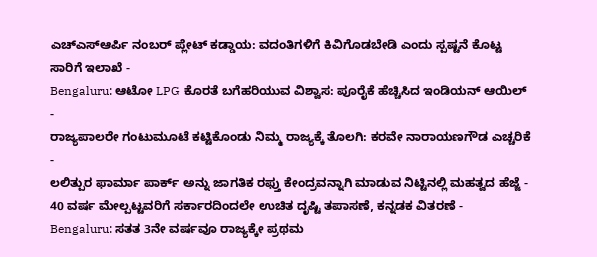ಎಚ್ಎಸ್ಆರ್ಪಿ ನಂಬರ್ ಪ್ಲೇಟ್ ಕಡ್ಡಾಯ: ವದಂತಿಗಳಿಗೆ ಕಿವಿಗೊಡಬೇಡಿ ಎಂದು ಸ್ಪಷ್ಟನೆ ಕೊಟ್ಟ ಸಾರಿಗೆ ಇಲಾಖೆ -
Bengaluru: ಆಟೋ LPG ಕೊರತೆ ಬಗೆಹರಿಯುವ ವಿಶ್ವಾಸ: ಪೂರೈಕೆ ಹೆಚ್ಚಿಸಿದ ಇಂಡಿಯನ್ ಆಯಿಲ್ -
ರಾಜ್ಯಪಾಲರೇ ಗಂಟುಮೂಟೆ ಕಟ್ಟಿಕೊಂಡು ನಿಮ್ಮ ರಾಜ್ಯಕ್ಕೆ ತೊಲಗಿ: ಕರವೇ ನಾರಾಯಣಗೌಡ ಎಚ್ಚರಿಕೆ -
ಲಲಿತ್ಪುರ ಫಾರ್ಮಾ ಪಾರ್ಕ್ ಅನ್ನು ಜಾಗತಿಕ ರಫ್ತು ಕೇಂದ್ರವನ್ನಾಗಿ ಮಾಡುವ ನಿಟ್ಟಿನಲ್ಲಿ ಮಹತ್ವದ ಹೆಜ್ಜೆ -
40 ವರ್ಷ ಮೇಲ್ಪಟ್ಟವರಿಗೆ ಸರ್ಕಾರದಿಂದಲೇ ಉಚಿತ ದೃಷ್ಟಿ ತಪಾಸಣೆ, ಕನ್ನಡಕ ವಿತರಣೆ -
Bengaluru: ಸತತ 3ನೇ ವರ್ಷವೂ ರಾಜ್ಯಕ್ಕೇ ಪ್ರಥಮ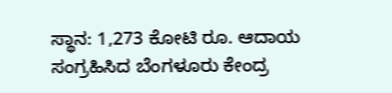ಸ್ಥಾನ: 1,273 ಕೋಟಿ ರೂ. ಆದಾಯ ಸಂಗ್ರಹಿಸಿದ ಬೆಂಗಳೂರು ಕೇಂದ್ರ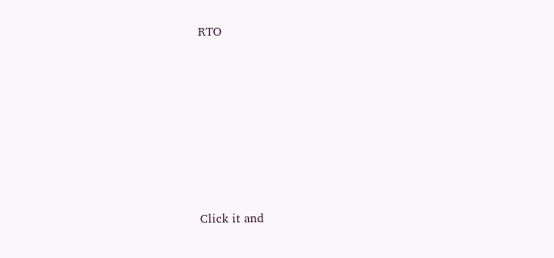RTO












Click it and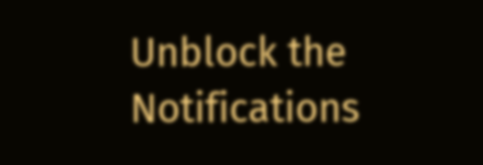Unblock the Notifications